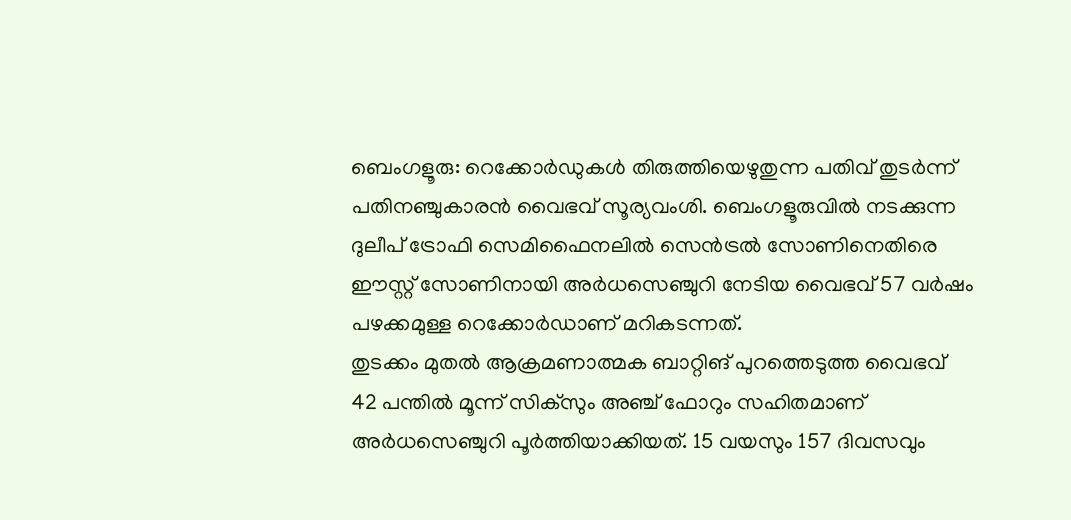ബെംഗളൂരു: റെക്കോർഡുകൾ തിരുത്തിയെഴുതുന്ന പതിവ് തുടർന്ന് പതിനഞ്ചുകാരൻ വൈഭവ് സൂര്യവംശി. ബെംഗളൂരുവിൽ നടക്കുന്ന ദുലീപ് ട്രോഫി സെമിഫൈനലിൽ സെൻട്രൽ സോണിനെതിരെ ഈസ്റ്റ് സോണിനായി അർധസെഞ്ചുറി നേടിയ വൈഭവ് 57 വർഷം പഴക്കമുള്ള റെക്കോർഡാണ് മറികടന്നത്.
തുടക്കം മുതൽ ആക്രമണാത്മക ബാറ്റിങ് പുറത്തെടുത്ത വൈഭവ് 42 പന്തിൽ മൂന്ന് സിക്സും അഞ്ച് ഫോറും സഹിതമാണ് അർധസെഞ്ചുറി പൂർത്തിയാക്കിയത്. 15 വയസും 157 ദിവസവും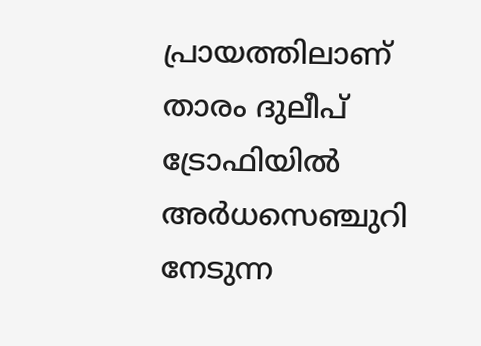പ്രായത്തിലാണ് താരം ദുലീപ് ട്രോഫിയിൽ അർധസെഞ്ചുറി നേടുന്ന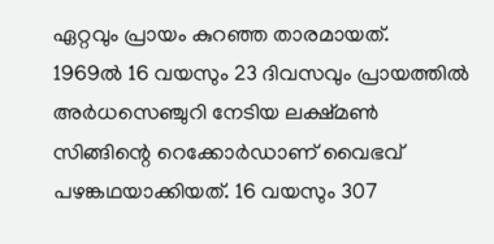ഏറ്റവും പ്രായം കുറഞ്ഞ താരമായത്.
1969ൽ 16 വയസും 23 ദിവസവും പ്രായത്തിൽ അർധസെഞ്ചുറി നേടിയ ലക്ഷ്മൺ സിങ്ങിന്റെ റെക്കോർഡാണ് വൈഭവ് പഴങ്കഥയാക്കിയത്. 16 വയസും 307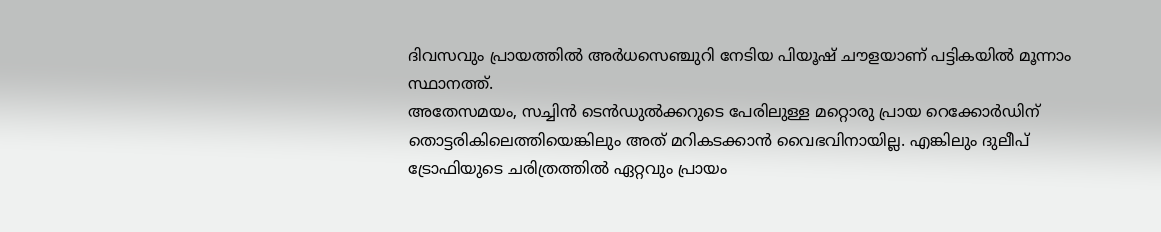ദിവസവും പ്രായത്തിൽ അർധസെഞ്ചുറി നേടിയ പിയൂഷ് ചൗളയാണ് പട്ടികയിൽ മൂന്നാം സ്ഥാനത്ത്.
അതേസമയം, സച്ചിൻ ടെൻഡുൽക്കറുടെ പേരിലുള്ള മറ്റൊരു പ്രായ റെക്കോർഡിന് തൊട്ടരികിലെത്തിയെങ്കിലും അത് മറികടക്കാൻ വൈഭവിനായില്ല. എങ്കിലും ദുലീപ് ട്രോഫിയുടെ ചരിത്രത്തിൽ ഏറ്റവും പ്രായം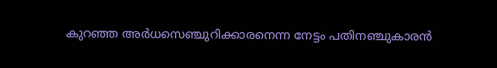കുറഞ്ഞ അർധസെഞ്ചുറിക്കാരനെന്ന നേട്ടം പതിനഞ്ചുകാരൻ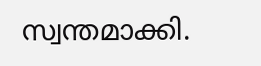സ്വന്തമാക്കി.